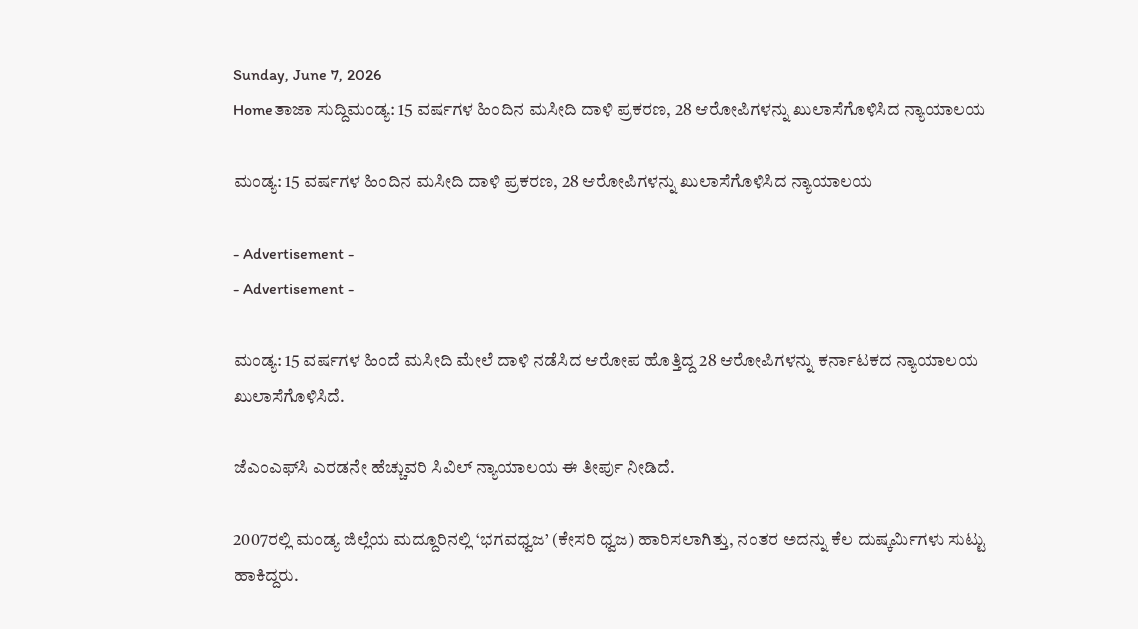Sunday, June 7, 2026
Homeತಾಜಾ ಸುದ್ದಿಮಂಡ್ಯ: 15 ವರ್ಷಗಳ ಹಿಂದಿನ ಮಸೀದಿ ದಾಳಿ ಪ್ರಕರಣ, 28 ಆರೋಪಿಗಳನ್ನು ಖುಲಾಸೆಗೊಳಿಸಿದ ನ್ಯಾಯಾಲಯ

ಮಂಡ್ಯ: 15 ವರ್ಷಗಳ ಹಿಂದಿನ ಮಸೀದಿ ದಾಳಿ ಪ್ರಕರಣ, 28 ಆರೋಪಿಗಳನ್ನು ಖುಲಾಸೆಗೊಳಿಸಿದ ನ್ಯಾಯಾಲಯ

- Advertisement -
- Advertisement -

ಮಂಡ್ಯ: 15 ವರ್ಷಗಳ ಹಿಂದೆ ಮಸೀದಿ ಮೇಲೆ ದಾಳಿ ನಡೆಸಿದ ಆರೋಪ ಹೊತ್ತಿದ್ದ 28 ಆರೋಪಿಗಳನ್ನು ಕರ್ನಾಟಕದ ನ್ಯಾಯಾಲಯ ಖುಲಾಸೆಗೊಳಿಸಿದೆ.

ಜೆಎಂಎಫ್‌ಸಿ ಎರಡನೇ ಹೆಚ್ಚುವರಿ ಸಿವಿಲ್ ನ್ಯಾಯಾಲಯ ಈ ತೀರ್ಪು ನೀಡಿದೆ.

2007ರಲ್ಲಿ ಮಂಡ್ಯ ಜಿಲ್ಲೆಯ ಮದ್ದೂರಿನಲ್ಲಿ ‘ಭಗವಧ್ವಜ’ (ಕೇಸರಿ ಧ್ವಜ) ಹಾರಿಸಲಾಗಿತ್ತು, ನಂತರ ಅದನ್ನು ಕೆಲ ದುಷ್ಕರ್ಮಿಗಳು ಸುಟ್ಟು ಹಾಕಿದ್ದರು.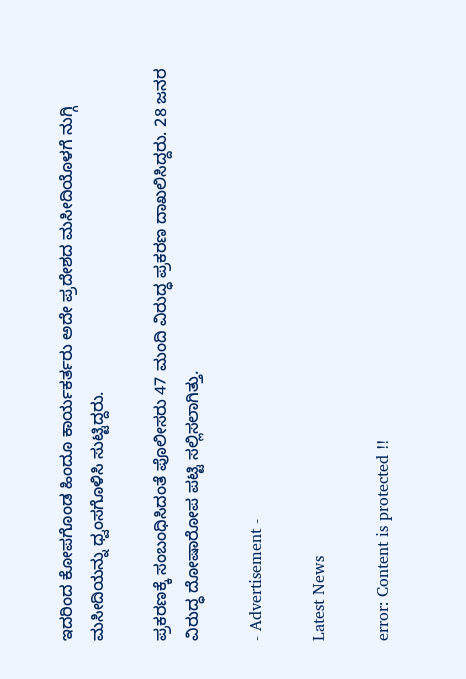ಇದರಿಂದ ಕೋಪಗೊಂಡ ಹಿಂದೂ ಕಾರ್ಯಕರ್ತರು ಅದೇ ಪ್ರದೇಶದ ಮಸೀದಿಯೊಳಗೆ ನುಗ್ಗಿ ಮಸೀದಿಯನ್ನು ಧ್ವಂಸಗೊಳಿಸಿ ಸುಟ್ಟಿದ್ದರು.

ಪ್ರಕರಣಕ್ಕೆ ಸಂಬಂಧಿಸಿದಂತೆ ಪೊಲೀಸರು 47 ಮಂದಿ ವಿರುದ್ಧ ಪ್ರಕರಣ ದಾಖಲಿಸಿದ್ದರು. 28 ಜನರ ವಿರುದ್ಧ ದೋಷಾರೋಪ ಪಟ್ಟಿ ಸಲ್ಲಿಸಲಾಗಿತ್ತು.

- Advertisement -

Latest News

error: Content is protected !!